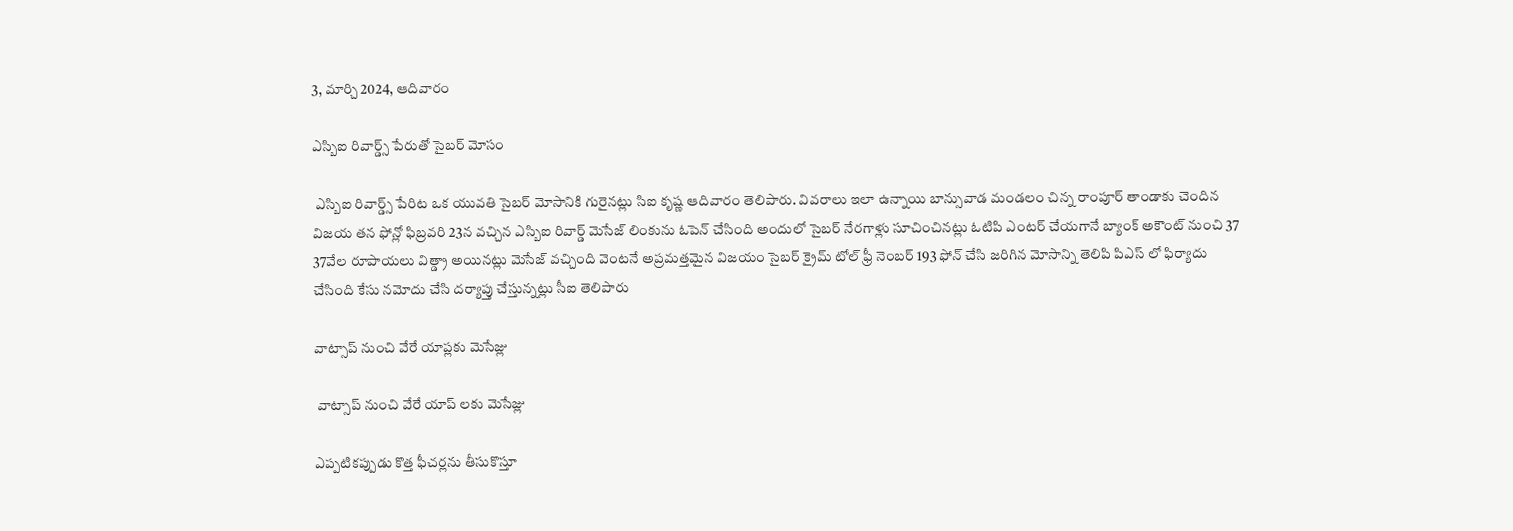3, మార్చి 2024, ఆదివారం

ఎస్బిఐ రివార్డ్స్ పేరుతో సైబర్ మోసం

 ఎస్బిఐ రివార్డ్స్ పేరిట ఒక యువతి సైబర్ మోసానికి గురైనట్లు సిఐ కృష్ణ ఆదివారం తెలిపారు. వివరాలు ఇలా ఉన్నాయి బాన్సువాడ మండలం చిన్న రాంపూర్ తాండాకు చెందిన విజయ తన ఫోన్లో ఫిబ్రవరి 23న వచ్చిన ఎస్బిఐ రివార్డ్ మెసేజ్ లింకును ఓపెన్ చేసింది అందులో సైబర్ నేరగాళ్లు సూచించినట్లు ఓటిపి ఎంటర్ చేయగానే బ్యాంక్ అకౌంట్ నుంచి 37 37వేల రూపాయలు విత్డ్రా అయినట్లు మెసేజ్ వచ్చింది వెంటనే అప్రమత్తమైన విజయం సైబర్ క్రైమ్ టోల్ ఫ్రీ నెంబర్ 193 ఫోన్ చేసి జరిగిన మోసాన్ని తెలిపి పిఎస్ లో ఫిర్యాదు చేసింది కేసు నమోదు చేసి దర్యాప్తు చేస్తున్నట్లు సీఐ తెలిపారు

వాట్సాప్ నుంచి వేరే యాప్లకు మెసేజ్లు

 వాట్సాప్ నుంచి వేరే యాప్ లకు మెసేజ్లు

ఎప్పటికప్పుడు కొత్త ఫీచర్లను తీసుకొస్తూ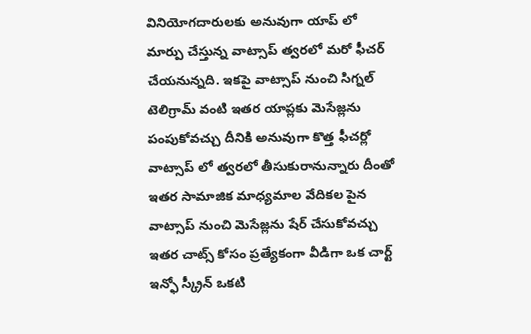వినియోగదారులకు అనువుగా యాప్ లో మార్పు చేస్తున్న వాట్సాప్ త్వరలో మరో ఫీచర్ చేయనున్నది. ఇకపై వాట్సాప్ నుంచి సిగ్నల్ టెలిగ్రామ్ వంటి ఇతర యాప్లకు మెసేజ్లను పంపుకోవచ్చు దీనికి అనువుగా కొత్త ఫీచర్లో వాట్సాప్ లో త్వరలో తీసుకురానున్నారు దీంతో ఇతర సామాజిక మాధ్యమాల వేదికల పైన వాట్సాప్ నుంచి మెసేజ్లను షేర్ చేసుకోవచ్చు ఇతర చాట్స్ కోసం ప్రత్యేకంగా వీడిగా ఒక చార్ట్ ఇన్ఫో స్క్రీన్ ఒకటి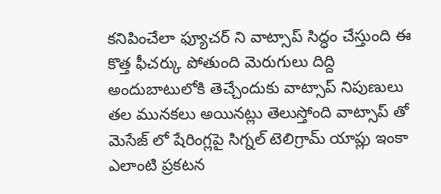కనిపించేలా ఫ్యూచర్ ని వాట్సాప్ సిద్ధం చేస్తుంది ఈ కొత్త ఫీచర్కు పోతుంది మెరుగులు దిద్ది అందుబాటులోకి తెచ్చేందుకు వాట్సాప్ నిపుణులు తల మునకలు అయినట్లు తెలుస్తోంది వాట్సాప్ తో మెసేజ్ లో షేరింగ్లపై సిగ్నల్ టెలిగ్రామ్ యాప్లు ఇంకా ఎలాంటి ప్రకటన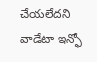చేయలేదని వాడేటా ఇన్ఫో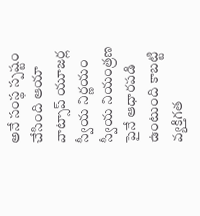అనే సంస్థ స్పష్టం చేసింది ఆయా వాట్సాప్ యూజర్ల స్వీయ నిర్ణయం స్వీయ నియంత్రణ పైనే ఆధారపడి ఉంటుంది కాబట్టి వ్యక్తిగత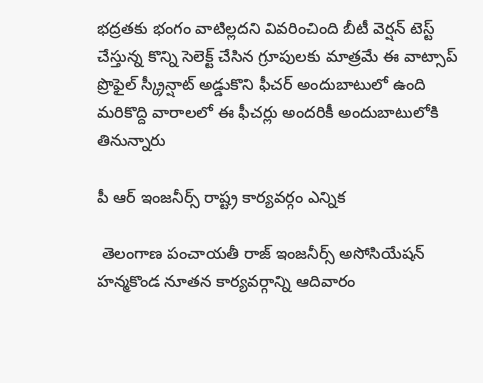భద్రతకు భంగం వాటిల్లదని వివరించింది బీటీ వెర్షన్ టెస్ట్ చేస్తున్న కొన్ని సెలెక్ట్ చేసిన గ్రూపులకు మాత్రమే ఈ వాట్సాప్ ప్రొఫైల్ స్క్రీన్షాట్ అడ్డుకొని ఫీచర్ అందుబాటులో ఉంది మరికొద్ది వారాలలో ఈ ఫీచర్లు అందరికీ అందుబాటులోకి తినున్నారు

పీ ఆర్ ఇంజనీర్స్ రాష్ట్ర కార్యవర్గం ఎన్నిక

 తెలంగాణ పంచాయతీ రాజ్ ఇంజనీర్స్ అసోసియేషన్ హన్మకొండ నూతన కార్యవర్గాన్ని ఆదివారం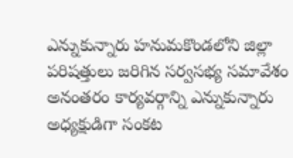ఎన్నుకున్నారు హనుమకొండలోని జిల్లా పరిషత్తులు జరిగిన సర్వసభ్య సమావేశం అనంతరం కార్యవర్గాన్ని ఎన్నుకున్నారు అధ్యక్షుడిగా సంకట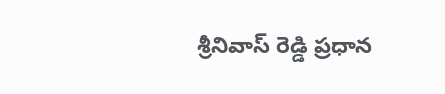శ్రీనివాస్ రెడ్డి ప్రధాన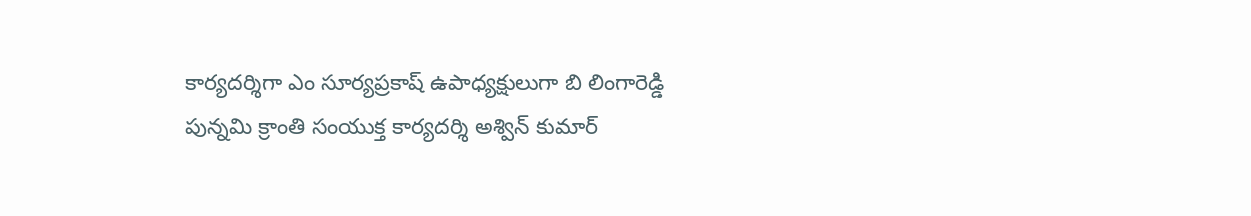కార్యదర్శిగా ఎం సూర్యప్రకాష్ ఉపాధ్యక్షులుగా బి లింగారెడ్డి పున్నమి క్రాంతి సంయుక్త కార్యదర్శి అశ్విన్ కుమార్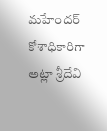మహేందర్ కోశాధికారిగా అట్లా శ్రీదేవి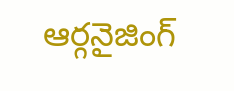ఆర్గనైజింగ్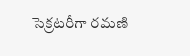సెక్రటరీగా రమణి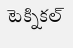టెక్నికల్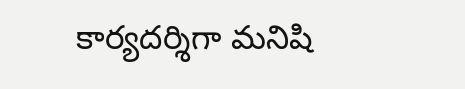కార్యదర్శిగా మనిషి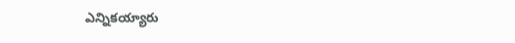ఎన్నికయ్యారు